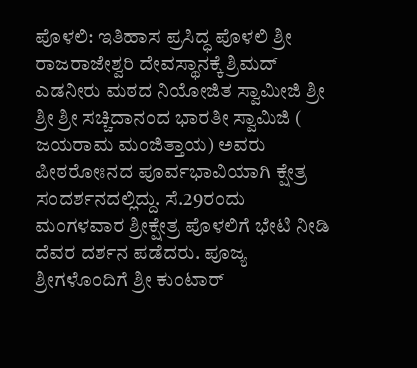ಪೊಳಲಿ: ಇತಿಹಾಸ ಪ್ರಸಿದ್ಧ ಪೊಳಲಿ ಶ್ರೀ ರಾಜರಾಜೇಶ್ವರಿ ದೇವಸ್ಥಾನಕ್ಕೆ ಶ್ರಿಮದ್ ಎಡನೀರು ಮಠದ ನಿಯೋಜಿತ ಸ್ವಾಮೀಜಿ ಶ್ರೀ ಶ್ರೀ ಶ್ರೀ ಸಚ್ಚಿದಾನಂದ ಭಾರತೀ ಸ್ವಾಮಿಜಿ ( ಜಯರಾಮ ಮಂಜಿತ್ತಾಯ) ಅವರು ಪೀಠರೋಃನದ ಪೂರ್ವಭಾವಿಯಾಗಿ ಕ್ಷೇತ್ರ ಸಂದರ್ಶನದಲ್ಲಿದ್ದು. ಸೆ.29ರಂದು ಮಂಗಳವಾರ ಶ್ರೀಕ್ಷೇತ್ರ ಪೊಳಲಿಗೆ ಭೇಟಿ ನೀಡಿ ದೆವರ ದರ್ಶನ ಪಡೆದರು. ಪೂಜ್ಯ ಶ್ರೀಗಳೊಂದಿಗೆ ಶ್ರೀ ಕುಂಟಾರ್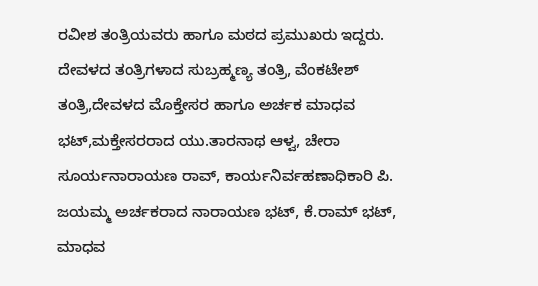ರವೀಶ ತಂತ್ರಿಯವರು ಹಾಗೂ ಮಠದ ಪ್ರಮುಖರು ಇದ್ದರು.
ದೇವಳದ ತಂತ್ರಿಗಳಾದ ಸುಬ್ರಹ್ಮಣ್ಯ ತಂತ್ರಿ, ವೆಂಕಟೇಶ್ ತಂತ್ರಿ,ದೇವಳದ ಮೊಕ್ತೇಸರ ಹಾಗೂ ಅರ್ಚಕ ಮಾಧವ ಭಟ್,ಮಕ್ತೇಸರರಾದ ಯು.ತಾರನಾಥ ಆಳ್ವ, ಚೇರಾ ಸೂರ್ಯನಾರಾಯಣ ರಾವ್, ಕಾರ್ಯನಿರ್ವಹಣಾಧಿಕಾರಿ ಪಿ. ಜಯಮ್ಮ ಅರ್ಚಕರಾದ ನಾರಾಯಣ ಭಟ್, ಕೆ.ರಾಮ್ ಭಟ್, ಮಾಧವ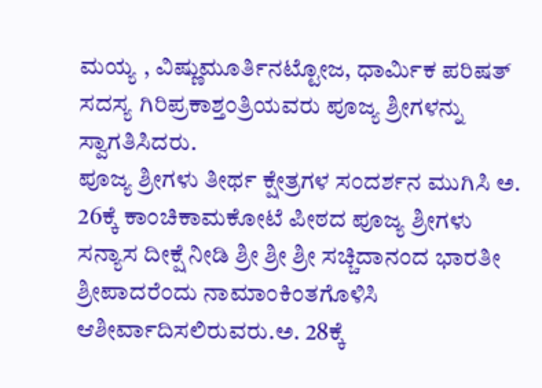ಮಯ್ಯ , ವಿಷ್ಣುಮೂರ್ತಿನಟ್ಟೋಜ, ಧಾರ್ಮಿಕ ಪರಿಷತ್ ಸದಸ್ಯ ಗಿರಿಪ್ರಕಾಶ್ತಂತ್ರಿಯವರು ಪೂಜ್ಯ ಶ್ರೀಗಳನ್ನು ಸ್ವಾಗತಿಸಿದರು.
ಪೂಜ್ಯ ಶ್ರೀಗಳು ತೀರ್ಥ ಕ್ಷೇತ್ರಗಳ ಸಂದರ್ಶನ ಮುಗಿಸಿ ಅ. 26ಕ್ಕೆ ಕಾಂಚಿಕಾಮಕೋಟೆ ಪೀಠದ ಪೂಜ್ಯ ಶ್ರೀಗಳು ಸನ್ಯಾಸ ದೀಕ್ಷೆ ನೀಡಿ ಶ್ರೀ ಶ್ರೀ ಶ್ರೀ ಸಚ್ಚಿದಾನಂದ ಭಾರತೀ ಶ್ರೀಪಾದರೆಂದು ನಾಮಾಂಕಿಂತಗೊಳಿಸಿ ಆಶೀರ್ವಾದಿಸಲಿರುವರು.ಅ. 28ಕ್ಕೆ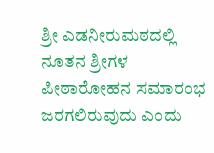ಶ್ರೀ ಎಡನೀರುಮಠದಲ್ಲಿ ನೂತನ ಶ್ರೀಗಳ ಪೀಠಾರೋಹನ ಸಮಾರಂಭ ಜರಗಲಿರುವುದು ಎಂದು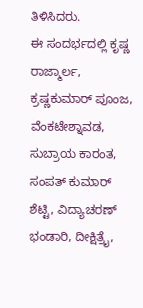ತಿಳಿಸಿದರು.
ಈ ಸಂದರ್ಭದಲ್ಲಿ ಕೃಷ್ಣ ರಾಜ್ಮಾರ್ಲ, ಕ್ರಷ್ಣಕುಮಾರ್ ಪೂಂಜ, ವೆಂಕಟೇಶ್ನಾವಡ, ಸುಬ್ರಾಯ ಕಾರಂತ, ಸಂಪತ್ ಕುಮಾರ್ ಶೆಟ್ಟಿ, ವಿದ್ಯಾಚರಣ್ ಭಂಡಾರಿ, ದೀಕ್ಷಿತ್ರೈ,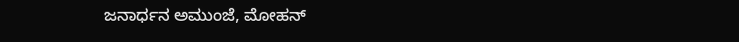ಜನಾರ್ಧನ ಅಮುಂಜೆ, ಮೋಹನ್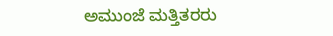ಅಮುಂಜೆ ಮತ್ತಿತರರು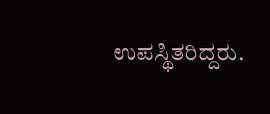ಉಪಸ್ಥಿತರಿದ್ದರು.